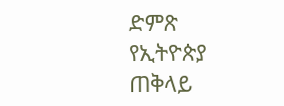ድምጽ የኢትዮጵያ ጠቅላይ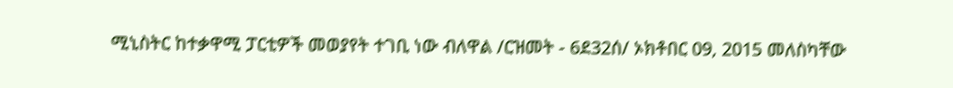ሚኒስትር ከተቃዋሚ ፓርቲዎች መወያየት ተገቢ ነው ብለዋል /ርዝመት - 6ደ32ሰ/ ኦክቶበር 09, 2015 መለስካቸው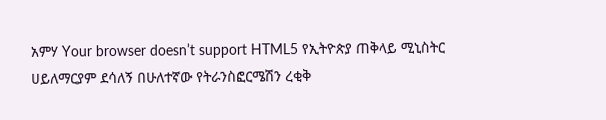አምሃ Your browser doesn’t support HTML5 የኢትዮጵያ ጠቅላይ ሚኒስትር ሀይለማርያም ደሳለኝ በሁለተኛው የትራንስፎርሜሽን ረቂቅ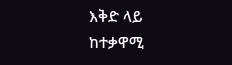እቅድ ላይ ከተቃዋሚ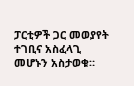ፓርቲዎች ጋር መወያየት ተገቢና አስፈላጊ መሆኑን አስታወቁ።